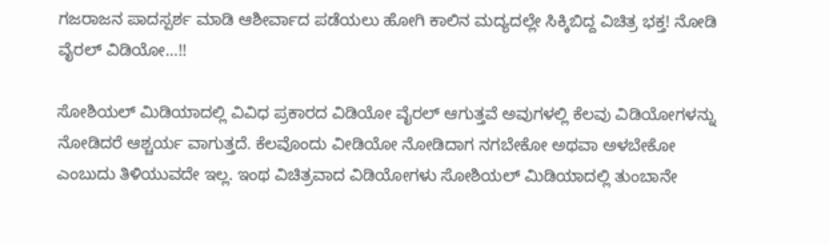ಗಜರಾಜನ ಪಾದಸ್ಪರ್ಶ ಮಾಡಿ ಆಶೀರ್ವಾದ ಪಡೆಯಲು ಹೋಗಿ ಕಾಲಿನ ಮದ್ಯದಲ್ಲೇ ಸಿಕ್ಕಿಬಿದ್ದ ವಿಚಿತ್ರ ಭಕ್ತ! ನೋಡಿ ವೈರಲ್ ವಿಡಿಯೋ…!!

ಸೋಶಿಯಲ್ ಮಿಡಿಯಾದಲ್ಲಿ ವಿವಿಧ ಪ್ರಕಾರದ ವಿಡಿಯೋ ವೈರಲ್ ಆಗುತ್ತವೆ ಅವುಗಳಲ್ಲಿ ಕೆಲವು ವಿಡಿಯೋಗಳನ್ನು ನೋಡಿದರೆ ಆಶ್ಚರ್ಯ ವಾಗುತ್ತದೆ. ಕೆಲವೊಂದು ವೀಡಿಯೋ ನೋಡಿದಾಗ ನಗಬೇಕೋ ಅಥವಾ ಅಳಬೇಕೋ ಎಂಬುದು ತಿಳಿಯುವದೇ ಇಲ್ಲ. ಇಂಥ ವಿಚಿತ್ರವಾದ ವಿಡಿಯೋಗಳು ಸೋಶಿಯಲ್ ಮಿಡಿಯಾದಲ್ಲಿ ತುಂಬಾನೇ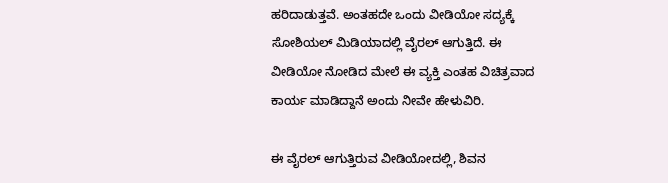ಹರಿದಾಡುತ್ತವೆ. ಅಂತಹದೇ ಒಂದು ವೀಡಿಯೋ ಸದ್ಯಕ್ಕೆ ಸೋಶಿಯಲ್ ಮಿಡಿಯಾದಲ್ಲಿ ವೈರಲ್ ಆಗುತ್ತಿದೆ. ಈ ವೀಡಿಯೋ ನೋಡಿದ ಮೇಲೆ ಈ ವ್ಯಕ್ತಿ ಎಂತಹ ವಿಚಿತ್ರವಾದ ಕಾರ್ಯ ಮಾಡಿದ್ದಾನೆ ಅಂದು ನೀವೇ ಹೇಳುವಿರಿ.

ಈ ವೈರಲ್ ಆಗುತ್ತಿರುವ ವೀಡಿಯೋದಲ್ಲಿ, ಶಿವನ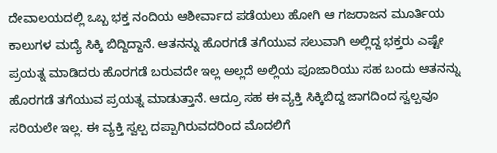ದೇವಾಲಯದಲ್ಲಿ ಒಬ್ಬ ಭಕ್ತ ನಂದಿಯ ಆಶೀರ್ವಾದ ಪಡೆಯಲು ಹೋಗಿ ಆ ಗಜರಾಜನ ಮೂರ್ತಿಯ ಕಾಲುಗಳ ಮದ್ಯೆ ಸಿಕ್ಕಿ ಬಿದ್ದಿದ್ದಾನೆ. ಆತನನ್ನು ಹೊರಗಡೆ ತಗೆಯುವ ಸಲುವಾಗಿ ಅಲ್ಲಿದ್ದ ಭಕ್ತರು ಎಷ್ಟೇ ಪ್ರಯತ್ನ ಮಾಡಿದರು ಹೊರಗಡೆ ಬರುವದೇ ಇಲ್ಲ ಅಲ್ಲದೆ ಅಲ್ಲಿಯ ಪೂಜಾರಿಯು ಸಹ ಬಂದು ಆತನನ್ನು ಹೊರಗಡೆ ತಗೆಯುವ ಪ್ರಯತ್ನ ಮಾಡುತ್ತಾನೆ. ಆದ್ರೂ ಸಹ ಈ ವ್ಯಕ್ತಿ ಸಿಕ್ಕಿಬಿದ್ದ ಜಾಗದಿಂದ ಸ್ವಲ್ಪವೂ ಸರಿಯಲೇ ಇಲ್ಲ. ಈ ವ್ಯಕ್ತಿ ಸ್ವಲ್ಪ ದಪ್ಪಾಗಿರುವದರಿಂದ ಮೊದಲಿಗೆ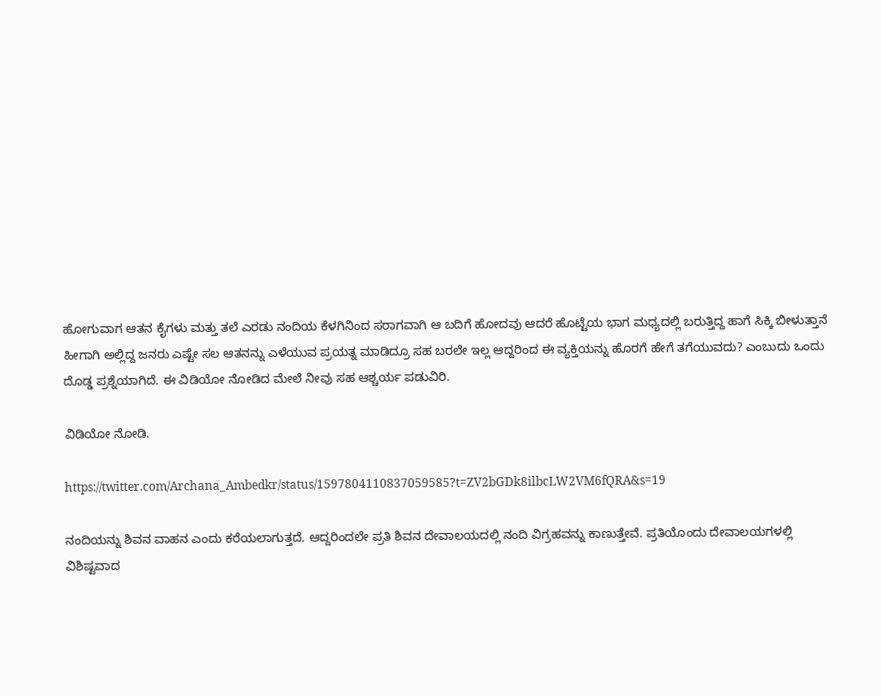ಹೋಗುವಾಗ ಆತನ ಕೈಗಳು ಮತ್ತು ತಲೆ ಎರಡು ನಂದಿಯ ಕೆಳಗಿನಿಂದ ಸರಾಗವಾಗಿ ಆ ಬದಿಗೆ ಹೋದವು ಆದರೆ ಹೊಟ್ಟೆಯ ಭಾಗ ಮಧ್ಯದಲ್ಲಿ ಬರುತ್ತಿದ್ದ ಹಾಗೆ ಸಿಕ್ಕಿ ಬೀಳುತ್ತಾನೆ ಹೀಗಾಗಿ ಅಲ್ಲಿದ್ದ ಜನರು ಎಷ್ಟೇ ಸಲ ಆತನನ್ನು ಎಳೆಯುವ ಪ್ರಯತ್ನ ಮಾಡಿದ್ರೂ ಸಹ ಬರಲೇ ಇಲ್ಲ ಆದ್ದರಿಂದ ಈ ವ್ಯಕ್ತಿಯನ್ನು ಹೊರಗೆ ಹೇಗೆ ತಗೆಯುವದು? ಎಂಬುದು ಒಂದು ದೊಡ್ಡ ಪ್ರಶ್ನೆಯಾಗಿದೆ. ಈ ವಿಡಿಯೋ ನೋಡಿದ ಮೇಲೆ ನೀವು ಸಹ ಆಶ್ಚರ್ಯ ಪಡುವಿರಿ.

ವಿಡಿಯೋ ನೋಡಿ.

https://twitter.com/Archana_Ambedkr/status/1597804110837059585?t=ZV2bGDk8ilbcLW2VM6fQRA&s=19

ನಂದಿಯನ್ನು ಶಿವನ ವಾಹನ ಎಂದು ಕರೆಯಲಾಗುತ್ತದೆ. ಆದ್ದರಿಂದಲೇ ಪ್ರತಿ ಶಿವನ ದೇವಾಲಯದಲ್ಲಿ ನಂದಿ ವಿಗ್ರಹವನ್ನು ಕಾಣುತ್ತೇವೆ. ಪ್ರತಿಯೊಂದು ದೇವಾಲಯಗಳಲ್ಲಿ ವಿಶಿಷ್ಟವಾದ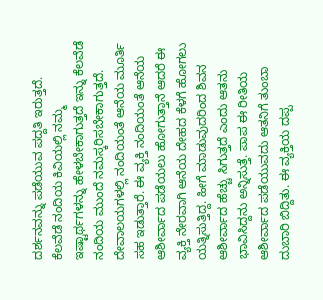ದರ್ಶನವನ್ನು ಪಡೆಯುವ ಪದ್ದತಿ ಇರುತ್ತದೆ. ಕೆಲವೆಡೆ ನಂದಿಯ ಕಿವಿಯಲ್ಲಿ ನಮ್ಮ ಇಷ್ಟಾರ್ಥಗಳನ್ನು ಹೇಳಬೇಕಾಗುತ್ತದೆ ಇನ್ನು ಕೆಲವೆಡೆ ನಂದಿಯ ಮುಂದೆ ನಮಸ್ಕರಿಸಬೇಕಾಗುತ್ತದೆ. ದೇವಾಲಯಗಳಲ್ಲಿ ನಂದಿಯಂತೆ ಆನೆಯ ಮೂರ್ತಿ ಸಹ ಇಡುತ್ತಾರೆ. ಈ ವ್ಯಕ್ತಿ ನಂದಿಯಂತೆ ಆನೆಯ ಆಶೀರ್ವಾದ ಪಡೆಯಲು ಹೋಗುತ್ತಾನೆ ಆದರೆ ಈ ವ್ಯಕ್ತಿ ನೇರವಾಗಿ ಆನೆಯ ದೇಹದ ಕೆಳಗೆ ಹೋಗಲು ಯತ್ನಿಸುತ್ತಿದ್ದ. ಹೀಗೆ ಮಾಡುವುದರಿಂದ ಶಿವನ ಆಶೀರ್ವಾದ ಹೆಚ್ಚು ಸಿಗುತ್ತದೆ ಎಂದು ಆತನು ಭಾವಿಸಿದ್ದನು ಅನ್ನಿಸುತ್ತೆ. ಪಾಪ ಈ ರೀತಿಯ ಆಶೀರ್ವಾದ ಪಡೆಯುವದು ಆತನಿಗೆ ತುಂಬಾ ದುಬಾರಿ ಬಿದ್ದಿತು. ಈ ವ್ಯಕ್ತಿಯ ದಪ್ಪ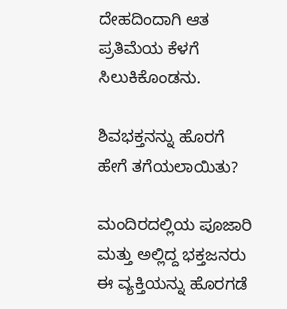ದೇಹದಿಂದಾಗಿ ಆತ ಪ್ರತಿಮೆಯ ಕೆಳಗೆ ಸಿಲುಕಿಕೊಂಡನು.

ಶಿವಭಕ್ತನನ್ನು ಹೊರಗೆ ಹೇಗೆ ತಗೆಯಲಾಯಿತು?

ಮಂದಿರದಲ್ಲಿಯ ಪೂಜಾರಿ ಮತ್ತು ಅಲ್ಲಿದ್ದ ಭಕ್ತಜನರು ಈ ವ್ಯಕ್ತಿಯನ್ನು ಹೊರಗಡೆ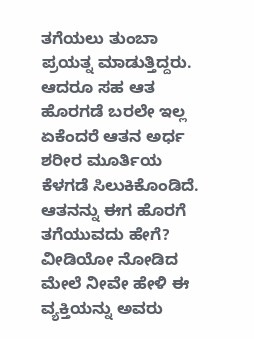ತಗೆಯಲು ತುಂಬಾ ಪ್ರಯತ್ನ ಮಾಡುತ್ತಿದ್ದರು. ಆದರೂ ಸಹ ಆತ ಹೊರಗಡೆ ಬರಲೇ ಇಲ್ಲ ಏಕೆಂದರೆ ಆತನ ಅರ್ಧ ಶರೀರ ಮೂರ್ತಿಯ ಕೆಳಗಡೆ ಸಿಲುಕಿಕೊಂಡಿದೆ. ಆತನನ್ನು ಈಗ ಹೊರಗೆ ತಗೆಯುವದು ಹೇಗೆ? ವೀಡಿಯೋ ನೋಡಿದ ಮೇಲೆ ನೀವೇ ಹೇಳಿ ಈ ವ್ಯಕ್ತಿಯನ್ನು ಅವರು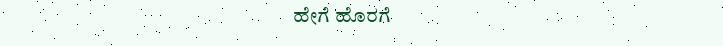ಹೇಗೆ ಹೊರಗೆ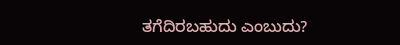ತಗೆದಿರಬಹುದು ಎಂಬುದು?